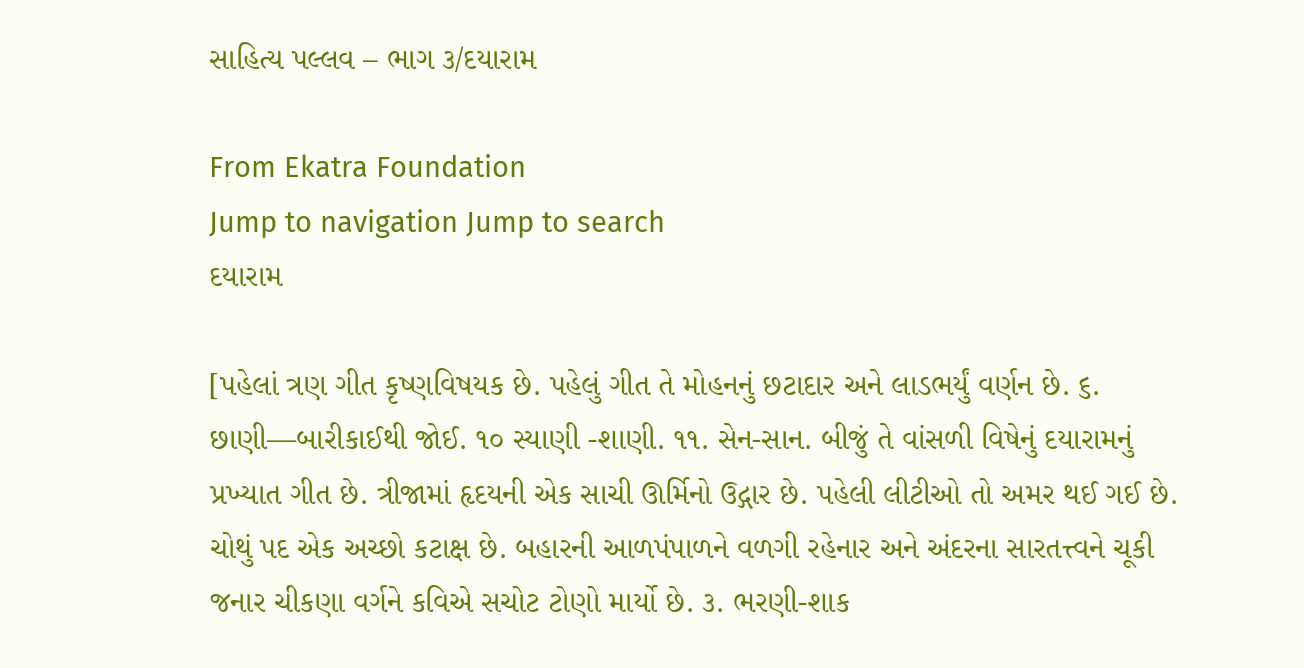સાહિત્ય પલ્લવ – ભાગ ૩/દયારામ

From Ekatra Foundation
Jump to navigation Jump to search
દયારામ

[પહેલાં ત્રણ ગીત કૃષ્ણવિષયક છે. પહેલું ગીત તે મોહનનું છટાદાર અને લાડભર્યું વર્ણન છે. ૬. છાણી—બારીકાઈથી જોઈ. ૧૦ સ્યાણી -શાણી. ૧૧. સેન-સાન. બીજું તે વાંસળી વિષેનું દયારામનું પ્રખ્યાત ગીત છે. ત્રીજામાં હૃદયની એક સાચી ઊર્મિનો ઉદ્ગાર છે. પહેલી લીટીઓ તો અમર થઈ ગઈ છે. ચોથું પદ એક અચ્છો કટાક્ષ છે. બહારની આળપંપાળને વળગી રહેનાર અને અંદરના સારતત્ત્વને ચૂકી જનાર ચીકણા વર્ગને કવિએ સચોટ ટોણો માર્યો છે. ૩. ભરણી-શાક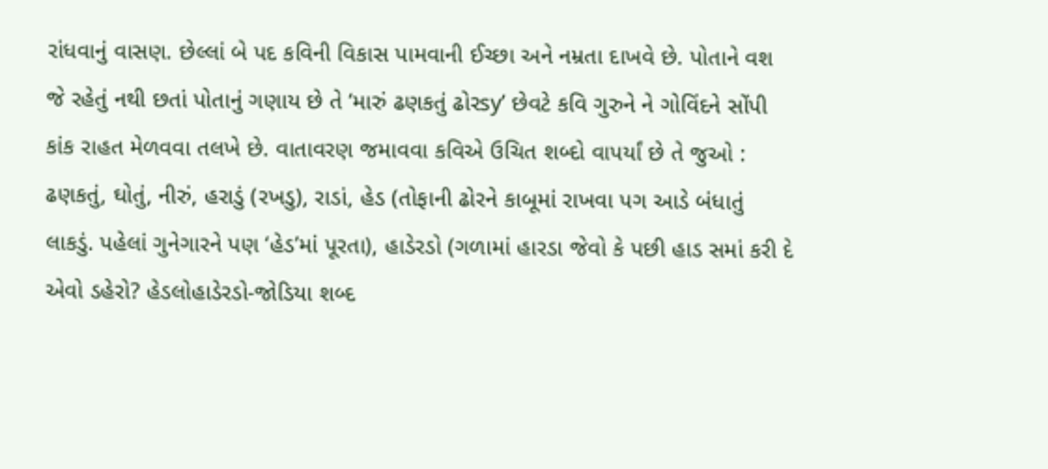રાંધવાનું વાસણ. છેલ્લાં બે પદ કવિની વિકાસ પામવાની ઈચ્છા અને નમ્રતા દાખવે છે. પોતાને વશ જે રહેતું નથી છતાં પોતાનું ગણાય છે તે ‘મારું ઢણકતું ઢોરsy’ છેવટે કવિ ગુરુને ને ગોવિંદને સોંપી કાંક રાહત મેળવવા તલખે છે. વાતાવરણ જમાવવા કવિએ ઉચિત શબ્દો વાપર્યાં છે તે જુઓ : ઢણકતું, ઘોતું, નીરું, હરાડું (રખડુ), રાડાં, હેડ (તોફાની ઢોરને કાબૂમાં રાખવા પગ આડે બંધાતું લાકડું. પહેલાં ગુનેગારને પણ ‘હેડ’માં પૂરતા), હાડેરડો (ગળામાં હારડા જેવો કે પછી હાડ સમાં કરી દે એવો ડહેરો? હેડલોહાડેરડો-જોડિયા શબ્દ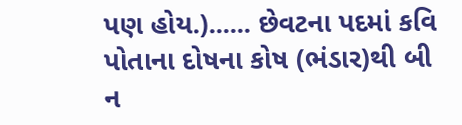પણ હોય.)...... છેવટના પદમાં કવિ પોતાના દોષના કોષ (ભંડાર)થી બી ન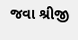જવા શ્રીજી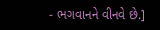- ભગવાનને વીનવે છે.]